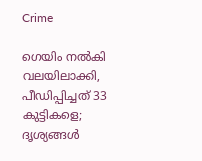Crime

ഗെയിം നൽകി വലയിലാക്കി, പീഡിപ്പിച്ചത് 33 കുട്ടികളെ; ദൃശ്യങ്ങൾ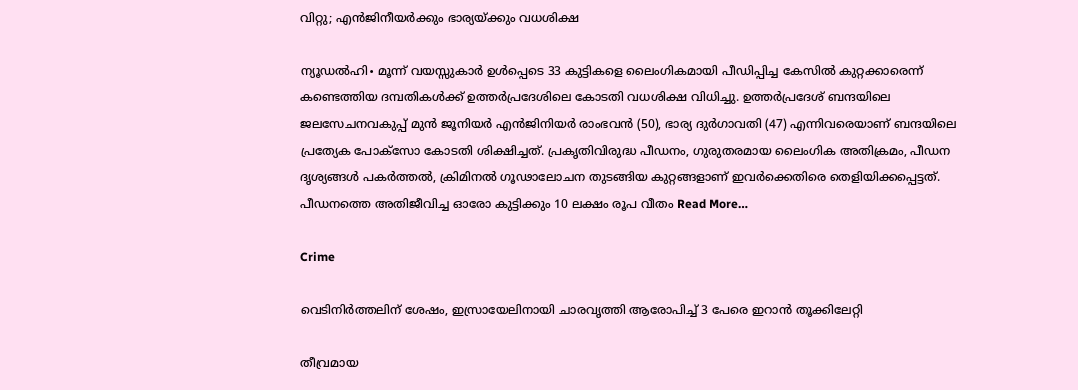വിറ്റു; എൻജിനീയർക്കും ഭാര്യയ്ക്കും വധശിക്ഷ

ന്യൂഡൽഹി∙ മൂന്ന് വയസ്സുകാർ ഉൾപ്പെടെ 33 കുട്ടികളെ ലൈംഗികമായി പീഡിപ്പിച്ച കേസിൽ കുറ്റക്കാരെന്ന് കണ്ടെത്തിയ ദമ്പതികൾക്ക് ഉത്തർപ്രദേശിലെ കോടതി വധശിക്ഷ വിധിച്ചു. ഉത്തർപ്രദേശ് ബന്ദയിലെ ജലസേചനവകുപ്പ് മുൻ ജൂനിയർ എൻജിനിയർ രാംഭവൻ (50), ഭാര്യ ദുർഗാവതി (47) എന്നിവരെയാണ് ബന്ദയിലെ പ്രത്യേക പോക്സോ കോടതി ശിക്ഷിച്ചത്. പ്രകൃതിവിരുദ്ധ പീഡനം, ഗുരുതരമായ ലൈംഗിക അതിക്രമം, പീഡന ദൃശ്യങ്ങൾ പകർത്തൽ, ക്രിമിനൽ ഗൂഢാലോചന തുടങ്ങിയ കുറ്റങ്ങളാണ് ഇവർക്കെതിരെ തെളിയിക്കപ്പെട്ടത്. പീഡനത്തെ അതിജീവിച്ച ഓരോ കുട്ടിക്കും 10 ലക്ഷം രൂപ വീതം Read More…

Crime

വെടിനിര്‍ത്തലിന് ശേഷം, ഇസ്രായേലിനായി ചാരവൃത്തി ആരോപിച്ച് 3 പേരെ ഇറാന്‍ തൂക്കിലേറ്റി

തീവ്രമായ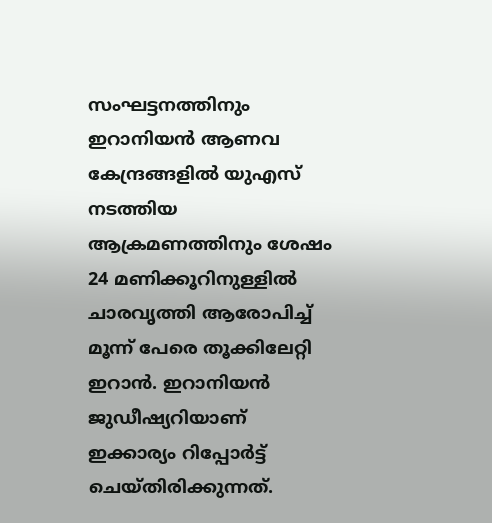സംഘട്ടനത്തിനും ഇറാനിയന്‍ ആണവ കേന്ദ്രങ്ങളില്‍ യുഎസ് നടത്തിയ ആക്രമണത്തിനും ശേഷം 24 മണിക്കൂറിനുള്ളില്‍ ചാരവൃത്തി ആരോപിച്ച് മൂന്ന് പേരെ തൂക്കിലേറ്റി ഇറാന്‍. ഇറാനിയന്‍ ജുഡീഷ്യറിയാണ് ഇക്കാര്യം റിപ്പോര്‍ട്ട് ചെയ്തിരിക്കുന്നത്.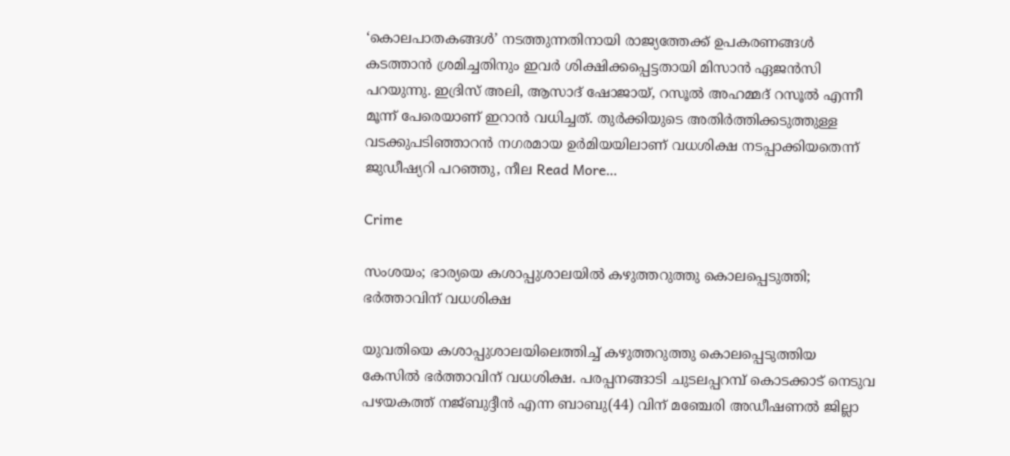‘കൊലപാതകങ്ങള്‍’ നടത്തുന്നതിനായി രാജ്യത്തേക്ക് ഉപകരണങ്ങള്‍ കടത്താന്‍ ശ്രമിച്ചതിനും ഇവര്‍ ശിക്ഷിക്കപ്പെട്ടതായി മിസാന്‍ ഏജന്‍സി പറയുന്നു. ഇദ്രിസ് അലി, ആസാദ് ഷോജായ്, റസൂല്‍ അഹമ്മദ് റസൂല്‍ എന്നീ മൂന്ന് പേരെയാണ് ഇറാന്‍ വധിച്ചത്. തുര്‍ക്കിയുടെ അതിര്‍ത്തിക്കടുത്തുള്ള വടക്കുപടിഞ്ഞാറന്‍ നഗരമായ ഉര്‍മിയയിലാണ് വധശിക്ഷ നടപ്പാക്കിയതെന്ന് ജുഡീഷ്യറി പറഞ്ഞു, നീല Read More…

Crime

സംശയം; ഭാര്യയെ കശാപ്പുശാലയില്‍ കഴുത്തറുത്തു കൊലപ്പെടുത്തി; ഭര്‍ത്താവിന് വധശിക്ഷ

യുവതിയെ കശാപ്പുശാലയിലെത്തിച്ച് കഴുത്തറുത്തു കൊലപ്പെടുത്തിയ കേസില്‍ ഭര്‍ത്താവിന് വധശിക്ഷ. പരപ്പനങ്ങാടി ചുടലപ്പറമ്പ് കൊടക്കാട് നെടുവ പഴയകത്ത് നജ്ബുദ്ദീന്‍ എന്ന ബാബു(44) വിന് മഞ്ചേരി അഡീഷണല്‍ ജില്ലാ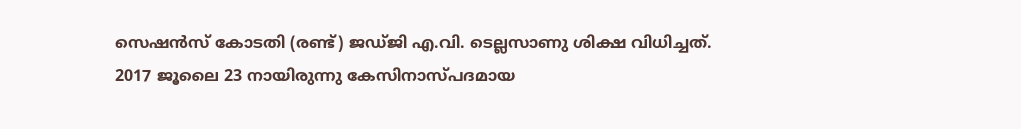സെഷന്‍സ് കോടതി (രണ്ട്) ജഡ്ജി എ.വി. ടെല്ലസാണു ശിക്ഷ വിധിച്ചത്. 2017 ജൂലൈ 23 നായിരുന്നു കേസിനാസ്പദമായ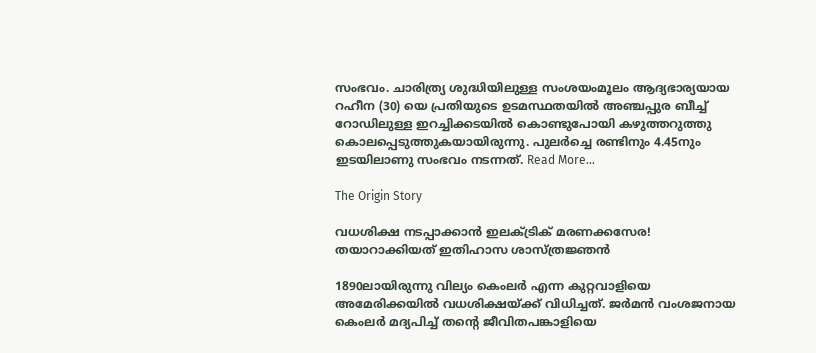സംഭവം. ചാരിത്ര്യ ശുദ്ധിയിലുള്ള സംശയംമൂലം ആദ്യഭാര്യയായ റഹീന (30) യെ പ്രതിയുടെ ഉടമസ്ഥതയില്‍ അഞ്ചപ്പുര ബീച്ച് റോഡിലുള്ള ഇറച്ചിക്കടയില്‍ കൊണ്ടുപോയി കഴുത്തറുത്തു കൊലപ്പെടുത്തുകയായിരുന്നു. പുലര്‍ച്ചെ രണ്ടിനും 4.45നും ഇടയിലാണു സംഭവം നടന്നത്. Read More…

The Origin Story

വധശിക്ഷ നടപ്പാക്കാൻ ഇലക്ട്രിക് മരണക്കസേര! തയാറാക്കിയത് ഇതിഹാസ ശാസ്ത്രജ്ഞൻ

1890ലായിരുന്നു വില്യം കെംലര്‍ എന്ന കുറ്റവാളിയെ അമേരിക്കയില്‍ വധശിക്ഷയ്ക്ക് വിധിച്ചത്. ജര്‍മന്‍ വംശജനായ കെംലര്‍ മദ്യപിച്ച് തന്റെ ജീവിതപങ്കാളിയെ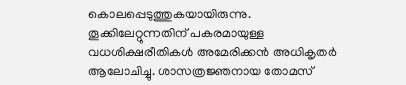കൊലപ്പെടുത്തുകയായിരുന്നു. തൂക്കിലേറ്റുന്നതിന് പകരമായുള്ള വധശിക്ഷരീതികള്‍ അമേരിക്കന്‍ അധികൃതര്‍ ആലോചിച്ചു. ശാസത്രജ്ഞനായ തോമസ്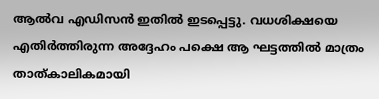ആല്‍വ എഡിസന്‍ ഇതില്‍ ഇടപ്പെട്ടു. വധശിക്ഷയെ എതിര്‍ത്തിരുന്ന അദ്ദേഹം പക്ഷെ ആ ഘട്ടത്തില്‍ മാത്രം താത്കാലികമായി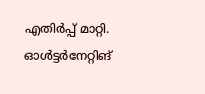എതിര്‍പ്പ് മാറ്റി. ഓള്‍ട്ടര്‍നേറ്റിങ്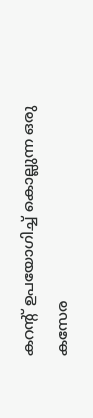കറന്റ് ഉപയോഗിച്ച് കൊല്ലുന്ന ഒരു കസേര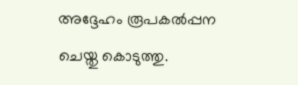അദ്ദേഹം രൂപകല്‍പ്പന ചെയ്തു കൊടുത്തു.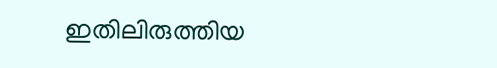ഇതിലിരുത്തിയ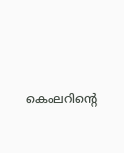കെംലറിന്റെ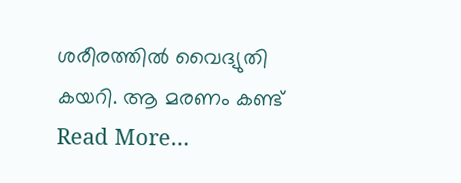ശരീരത്തിൽ വൈദ്യുതി കയറി. ആ മരണം കണ്ട് Read More…